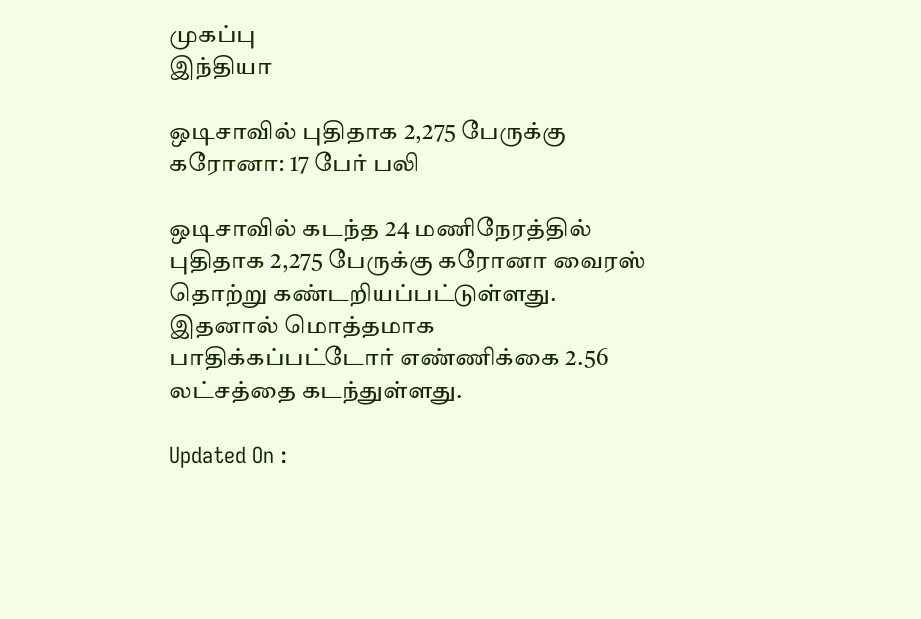முகப்பு
இந்தியா

ஒடிசாவில் புதிதாக 2,275 பேருக்கு கரோனா: 17 பேர் பலி

ஒடிசாவில் கடந்த 24 மணிநேரத்தில் புதிதாக 2,275 பேருக்கு கரோனா வைரஸ் தொற்று கண்டறியப்பட்டுள்ளது. இதனால் மொத்தமாக பாதிக்கப்பட்டோர் எண்ணிக்கை 2.56 லட்சத்தை கடந்துள்ளது.

Updated On :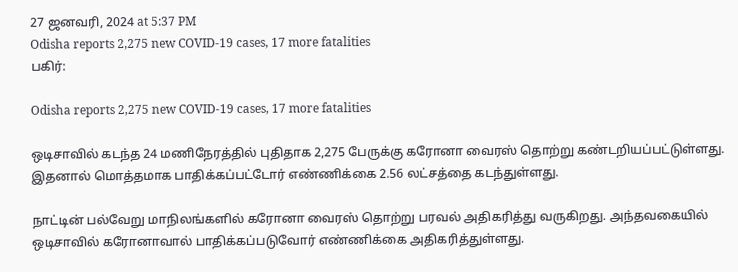27 ஜனவரி, 2024 at 5:37 PM
Odisha reports 2,275 new COVID-19 cases, 17 more fatalities
பகிர்:

Odisha reports 2,275 new COVID-19 cases, 17 more fatalities

ஒடிசாவில் கடந்த 24 மணிநேரத்தில் புதிதாக 2,275 பேருக்கு கரோனா வைரஸ் தொற்று கண்டறியப்பட்டுள்ளது. இதனால் மொத்தமாக பாதிக்கப்பட்டோர் எண்ணிக்கை 2.56 லட்சத்தை கடந்துள்ளது.

நாட்டின் பல்வேறு மாநிலங்களில் கரோனா வைரஸ் தொற்று பரவல் அதிகரித்து வருகிறது. அந்தவகையில் ஒடிசாவில் கரோனாவால் பாதிக்கப்படுவோர் எண்ணிக்கை அதிகரித்துள்ளது.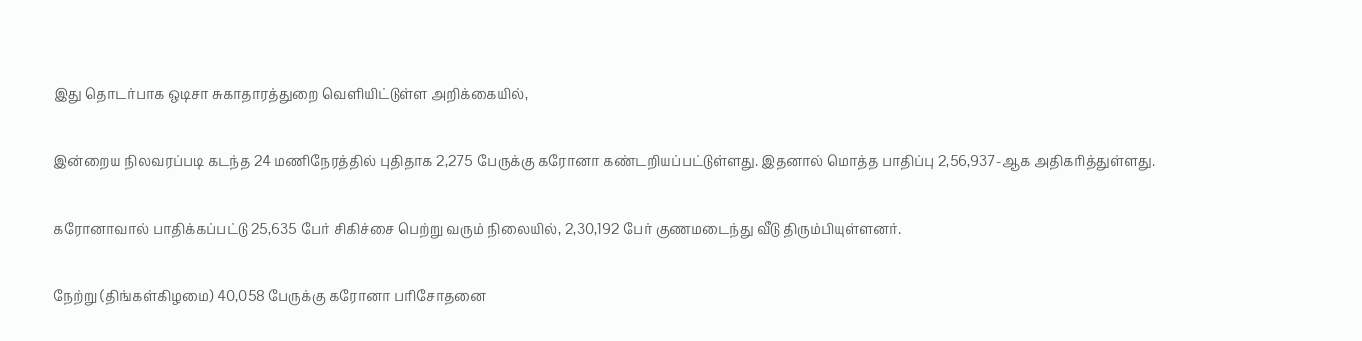இது தொடர்பாக ஒடிசா சுகாதாரத்துறை வெளியிட்டுள்ள அறிக்கையில்,

இன்றைய நிலவரப்படி கடந்த 24 மணிநேரத்தில் புதிதாக 2,275 பேருக்கு கரோனா கண்டறியப்பட்டுள்ளது. இதனால் மொத்த பாதிப்பு 2,56,937-ஆக அதிகரித்துள்ளது.

கரோனாவால் பாதிக்கப்பட்டு 25,635 பேர் சிகிச்சை பெற்று வரும் நிலையில், 2,30,192 பேர் குணமடைந்து வீடு திரும்பியுள்ளனர்.

நேற்று (திங்கள்கிழமை) 40,058 பேருக்கு கரோனா பரிசோதனை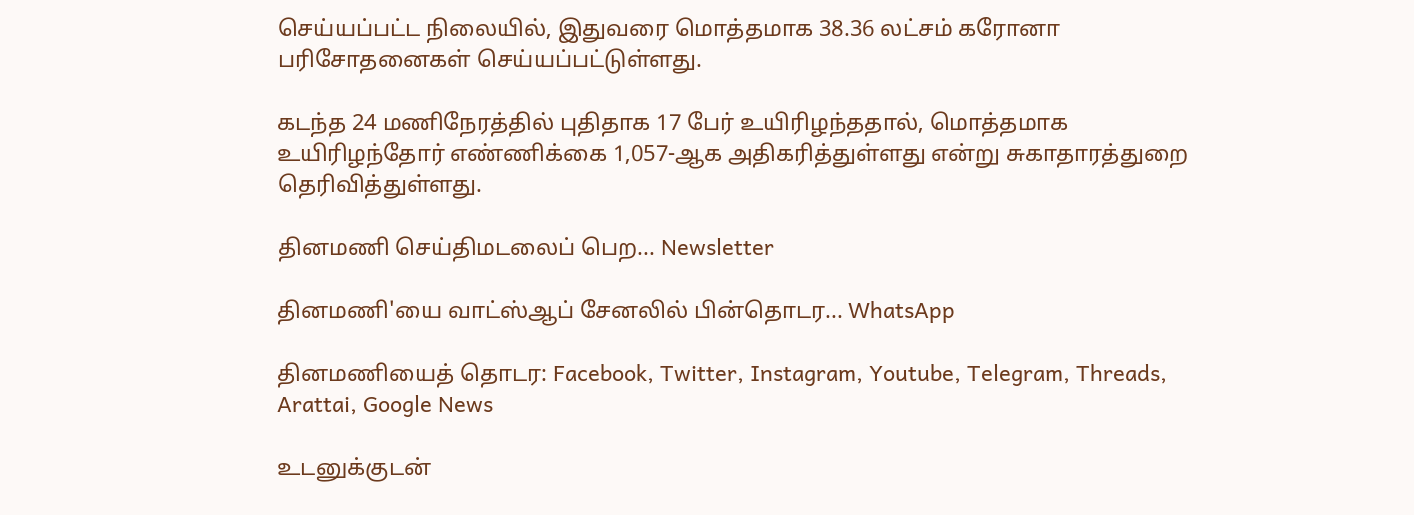செய்யப்பட்ட நிலையில், இதுவரை மொத்தமாக 38.36 லட்சம் கரோனா பரிசோதனைகள் செய்யப்பட்டுள்ளது.

கடந்த 24 மணிநேரத்தில் புதிதாக 17 பேர் உயிரிழந்ததால், மொத்தமாக உயிரிழந்தோர் எண்ணிக்கை 1,057-ஆக அதிகரித்துள்ளது என்று சுகாதாரத்துறை தெரிவித்துள்ளது.

தினமணி செய்திமடலைப் பெற... Newsletter

தினமணி'யை வாட்ஸ்ஆப் சேனலில் பின்தொடர... WhatsApp

தினமணியைத் தொடர: Facebook, Twitter, Instagram, Youtube, Telegram, Threads, Arattai, Google News

உடனுக்குடன்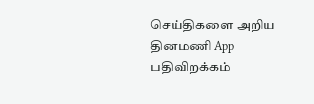செய்திகளை அறிய தினமணி App பதிவிறக்கம்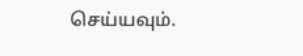செய்யவும்.